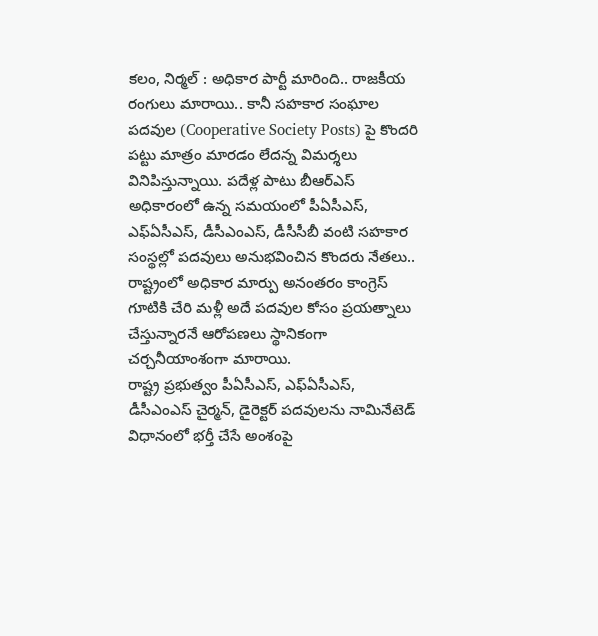కలం, నిర్మల్ : అధికార పార్టీ మారింది.. రాజకీయ రంగులు మారాయి.. కానీ సహకార సంఘాల పదవుల (Cooperative Society Posts) పై కొందరి పట్టు మాత్రం మారడం లేదన్న విమర్శలు వినిపిస్తున్నాయి. పదేళ్ల పాటు బీఆర్ఎస్ అధికారంలో ఉన్న సమయంలో పీఏసీఎస్, ఎఫ్ఏసీఎస్, డీసీఎంఎస్, డీసీసీబీ వంటి సహకార సంస్థల్లో పదవులు అనుభవించిన కొందరు నేతలు.. రాష్ట్రంలో అధికార మార్పు అనంతరం కాంగ్రెస్ గూటికి చేరి మళ్లీ అదే పదవుల కోసం ప్రయత్నాలు చేస్తున్నారనే ఆరోపణలు స్థానికంగా చర్చనీయాంశంగా మారాయి.
రాష్ట్ర ప్రభుత్వం పీఏసీఎస్, ఎఫ్ఏసీఎస్, డీసీఎంఎస్ చైర్మన్, డైరెక్టర్ పదవులను నామినేటెడ్ విధానంలో భర్తీ చేసే అంశంపై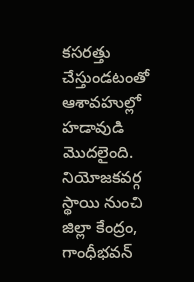కసరత్తు చేస్తుండటంతో ఆశావహుల్లో హడావుడి మొదలైంది. నియోజకవర్గ స్థాయి నుంచి జిల్లా కేంద్రం, గాంధీభవన్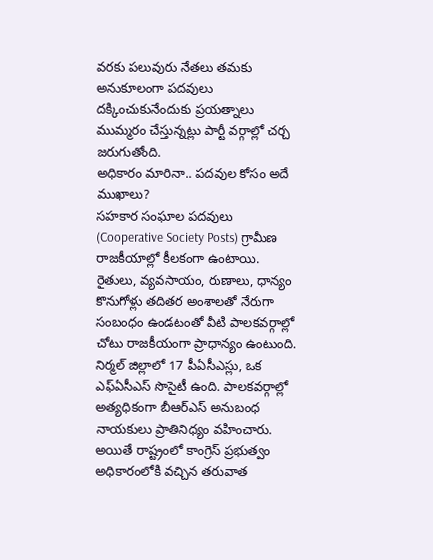వరకు పలువురు నేతలు తమకు అనుకూలంగా పదవులు దక్కించుకునేందుకు ప్రయత్నాలు ముమ్మరం చేస్తున్నట్లు పార్టీ వర్గాల్లో చర్చ జరుగుతోంది.
అధికారం మారినా.. పదవుల కోసం అదే ముఖాలు?
సహకార సంఘాల పదవులు (Cooperative Society Posts) గ్రామీణ రాజకీయాల్లో కీలకంగా ఉంటాయి. రైతులు, వ్యవసాయం, రుణాలు, ధాన్యం కొనుగోళ్లు తదితర అంశాలతో నేరుగా సంబంధం ఉండటంతో వీటి పాలకవర్గాల్లో చోటు రాజకీయంగా ప్రాధాన్యం ఉంటుంది. నిర్మల్ జిల్లాలో 17 పీఏసీఎస్లు, ఒక ఎఫ్ఏసీఎస్ సొసైటీ ఉంది. పాలకవర్గాల్లో అత్యధికంగా బీఆర్ఎస్ అనుబంధ నాయకులు ప్రాతినిధ్యం వహించారు. అయితే రాష్ట్రంలో కాంగ్రెస్ ప్రభుత్వం అధికారంలోకి వచ్చిన తరువాత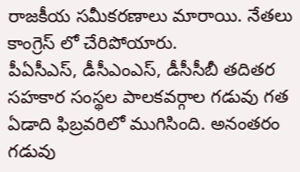రాజకీయ సమీకరణాలు మారాయి. నేతలు కాంగ్రెస్ లో చేరిపోయారు.
పీఏసీఎస్, డీసీఎంఎస్, డీసీసీబీ తదితర సహకార సంస్థల పాలకవర్గాల గడువు గత ఏడాది ఫిబ్రవరిలో ముగిసింది. అనంతరం గడువు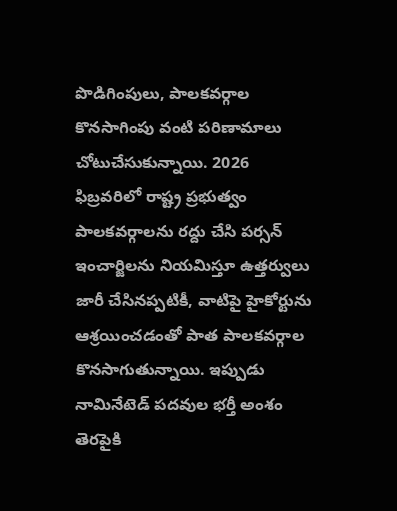పొడిగింపులు, పాలకవర్గాల కొనసాగింపు వంటి పరిణామాలు చోటుచేసుకున్నాయి. 2026 ఫిబ్రవరిలో రాష్ట్ర ప్రభుత్వం పాలకవర్గాలను రద్దు చేసి పర్సన్ ఇంచార్జిలను నియమిస్తూ ఉత్తర్వులు జారీ చేసినప్పటికీ, వాటిపై హైకోర్టును ఆశ్రయించడంతో పాత పాలకవర్గాల కొనసాగుతున్నాయి. ఇప్పుడు నామినేటెడ్ పదవుల భర్తీ అంశం తెరపైకి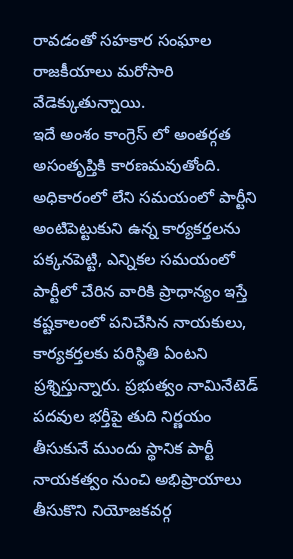రావడంతో సహకార సంఘాల రాజకీయాలు మరోసారి వేడెక్కుతున్నాయి.
ఇదే అంశం కాంగ్రెస్ లో అంతర్గత అసంతృప్తికి కారణమవుతోంది. అధికారంలో లేని సమయంలో పార్టీని అంటిపెట్టుకుని ఉన్న కార్యకర్తలను పక్కనపెట్టి, ఎన్నికల సమయంలో పార్టీలో చేరిన వారికి ప్రాధాన్యం ఇస్తే కష్టకాలంలో పనిచేసిన నాయకులు, కార్యకర్తలకు పరిస్థితి ఏంటని ప్రశ్నిస్తున్నారు. ప్రభుత్వం నామినేటెడ్ పదవుల భర్తీపై తుది నిర్ణయం తీసుకునే ముందు స్థానిక పార్టీ నాయకత్వం నుంచి అభిప్రాయాలు తీసుకొని నియోజకవర్గ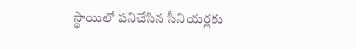స్థాయిలో పనిచేసిన సీనియర్లకు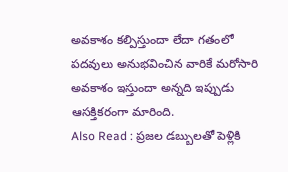అవకాశం కల్పిస్తుందా లేదా గతంలో పదవులు అనుభవించిన వారికే మరోసారి అవకాశం ఇస్తుందా అన్నది ఇప్పుడు ఆసక్తికరంగా మారింది.
Also Read : ప్రజల డబ్బులతో పెళ్లికి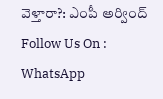వెళ్తారా?: ఎంపీ అర్వింద్
Follow Us On : WhatsApp